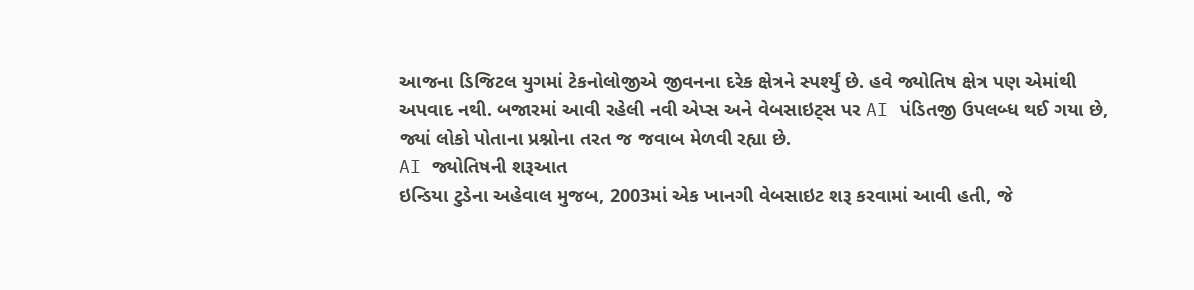આજના ડિજિટલ યુગમાં ટેકનોલોજીએ જીવનના દરેક ક્ષેત્રને સ્પર્શ્યું છે. હવે જ્યોતિષ ક્ષેત્ર પણ એમાંથી અપવાદ નથી. બજારમાં આવી રહેલી નવી એપ્સ અને વેબસાઇટ્સ પર AI પંડિતજી ઉપલબ્ધ થઈ ગયા છે, જ્યાં લોકો પોતાના પ્રશ્નોના તરત જ જવાબ મેળવી રહ્યા છે.
AI જ્યોતિષની શરૂઆત
ઇન્ડિયા ટુડેના અહેવાલ મુજબ, 2003માં એક ખાનગી વેબસાઇટ શરૂ કરવામાં આવી હતી, જે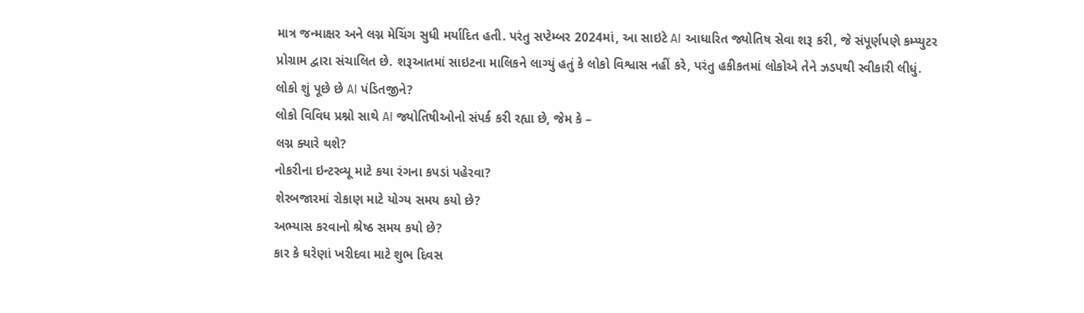માત્ર જન્માક્ષર અને લગ્ન મેચિંગ સુધી મર્યાદિત હતી. પરંતુ સપ્ટેમ્બર 2024માં, આ સાઇટે AI આધારિત જ્યોતિષ સેવા શરૂ કરી, જે સંપૂર્ણપણે કમ્પ્યુટર પ્રોગ્રામ દ્વારા સંચાલિત છે. શરૂઆતમાં સાઇટના માલિકને લાગ્યું હતું કે લોકો વિશ્વાસ નહીં કરે, પરંતુ હકીકતમાં લોકોએ તેને ઝડપથી સ્વીકારી લીધું.
લોકો શું પૂછે છે AI પંડિતજીને?
લોકો વિવિધ પ્રશ્નો સાથે AI જ્યોતિષીઓનો સંપર્ક કરી રહ્યા છે, જેમ કે –
લગ્ન ક્યારે થશે?
નોકરીના ઇન્ટરવ્યૂ માટે કયા રંગના કપડાં પહેરવા?
શેરબજારમાં રોકાણ માટે યોગ્ય સમય કયો છે?
અભ્યાસ કરવાનો શ્રેષ્ઠ સમય કયો છે?
કાર કે ઘરેણાં ખરીદવા માટે શુભ દિવસ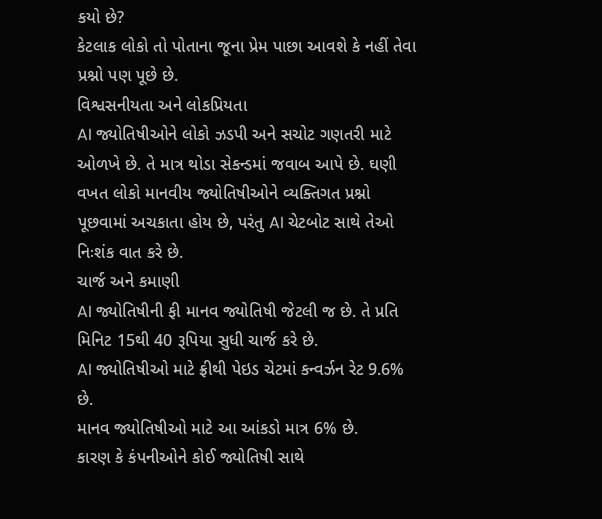કયો છે?
કેટલાક લોકો તો પોતાના જૂના પ્રેમ પાછા આવશે કે નહીં તેવા પ્રશ્નો પણ પૂછે છે.
વિશ્વસનીયતા અને લોકપ્રિયતા
AI જ્યોતિષીઓને લોકો ઝડપી અને સચોટ ગણતરી માટે ઓળખે છે. તે માત્ર થોડા સેકન્ડમાં જવાબ આપે છે. ઘણી વખત લોકો માનવીય જ્યોતિષીઓને વ્યક્તિગત પ્રશ્નો પૂછવામાં અચકાતા હોય છે, પરંતુ AI ચેટબોટ સાથે તેઓ નિઃશંક વાત કરે છે.
ચાર્જ અને કમાણી
AI જ્યોતિષીની ફી માનવ જ્યોતિષી જેટલી જ છે. તે પ્રતિ મિનિટ 15થી 40 રૂપિયા સુધી ચાર્જ કરે છે.
AI જ્યોતિષીઓ માટે ફ્રીથી પેઇડ ચેટમાં કન્વર્ઝન રેટ 9.6% છે.
માનવ જ્યોતિષીઓ માટે આ આંકડો માત્ર 6% છે.
કારણ કે કંપનીઓને કોઈ જ્યોતિષી સાથે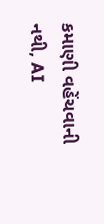કમાણી વહેંચવાની નથી, AI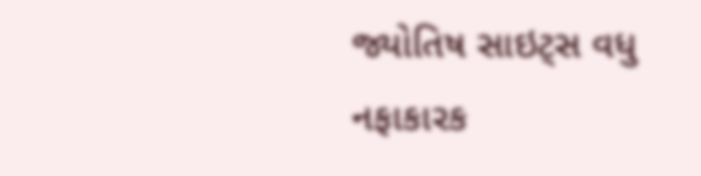જ્યોતિષ સાઇટ્સ વધુ નફાકારક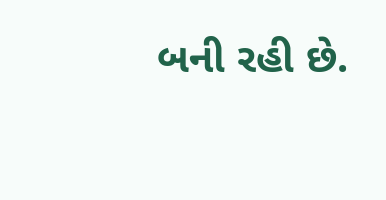બની રહી છે.